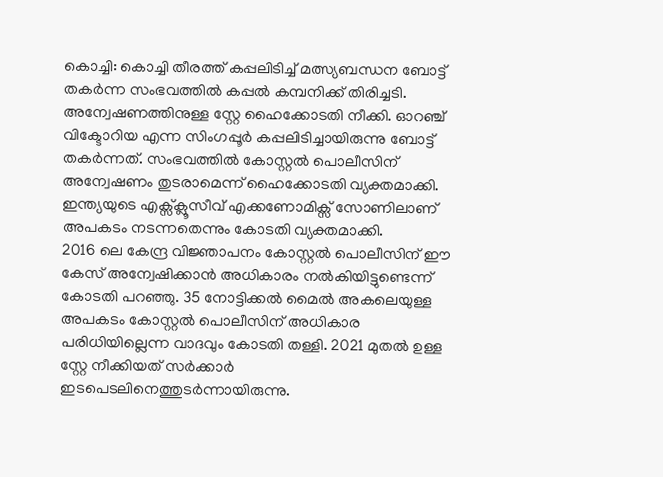കൊച്ചി: കൊച്ചി തീരത്ത് കപ്പലിടിച്ച് മത്സ്യബന്ധന ബോട്ട് തകർന്ന സംഭവത്തിൽ കപ്പൽ കമ്പനിക്ക് തിരിച്ചടി. അന്വേഷണത്തിനുള്ള സ്റ്റേ ഹൈക്കോടതി നീക്കി. ഓറഞ്ച് വിക്ടോറിയ എന്ന സിംഗപ്പൂർ കപ്പലിടിച്ചായിരുന്നു ബോട്ട് തകർന്നത്. സംഭവത്തിൽ കോസ്റ്റൽ പൊലീസിന് അന്വേഷണം തുടരാമെന്ന് ഹൈക്കോടതി വ്യക്തമാക്കി. ഇന്ത്യയുടെ എക്സ്ക്ലൂസീവ് എക്കണോമിക്സ് സോണിലാണ് അപകടം നടന്നതെന്നും കോടതി വ്യക്തമാക്കി.
2016 ലെ കേന്ദ്ര വിജ്ഞാപനം കോസ്റ്റൽ പൊലീസിന് ഈ കേസ് അന്വേഷിക്കാൻ അധികാരം നൽകിയിട്ടുണ്ടെന്ന് കോടതി പറഞ്ഞു. 35 നോട്ടിക്കൽ മൈൽ അകലെയുള്ള അപകടം കോസ്റ്റൽ പൊലീസിന് അധികാര പരിധിയില്ലെന്ന വാദവും കോടതി തള്ളി. 2021 മുതൽ ഉള്ള സ്റ്റേ നീക്കിയത് സർക്കാർ ഇടപെടലിനെത്തുടർന്നായിരുന്നു.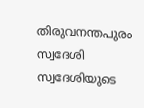തിരുവനന്തപുരം സ്വദേശി സ്വദേശിയുടെ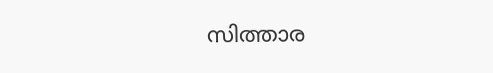സിത്താര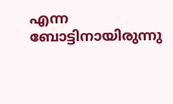എന്ന ബോട്ടിനായിരുന്നു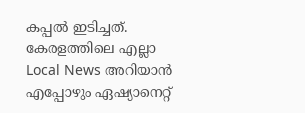കപ്പൽ ഇടിച്ചത്.
കേരളത്തിലെ എല്ലാ Local News അറിയാൻ എപ്പോഴും ഏഷ്യാനെറ്റ്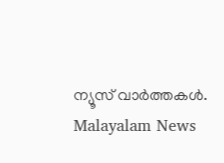ന്യൂസ് വാർത്തകൾ. Malayalam News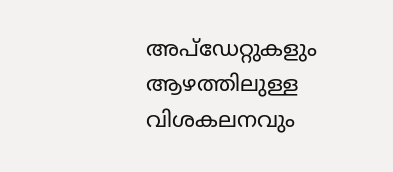അപ്ഡേറ്റുകളും ആഴത്തിലുള്ള വിശകലനവും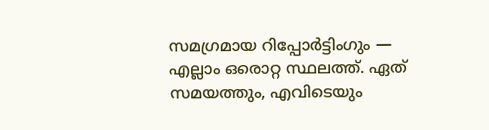സമഗ്രമായ റിപ്പോർട്ടിംഗും — എല്ലാം ഒരൊറ്റ സ്ഥലത്ത്. ഏത് സമയത്തും, എവിടെയും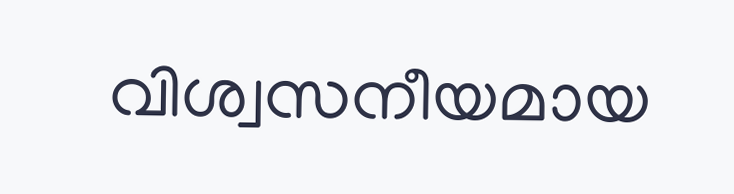വിശ്വസനീയമായ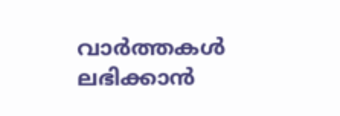വാർത്തകൾ ലഭിക്കാൻ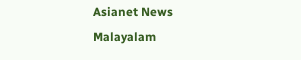Asianet News Malayalam